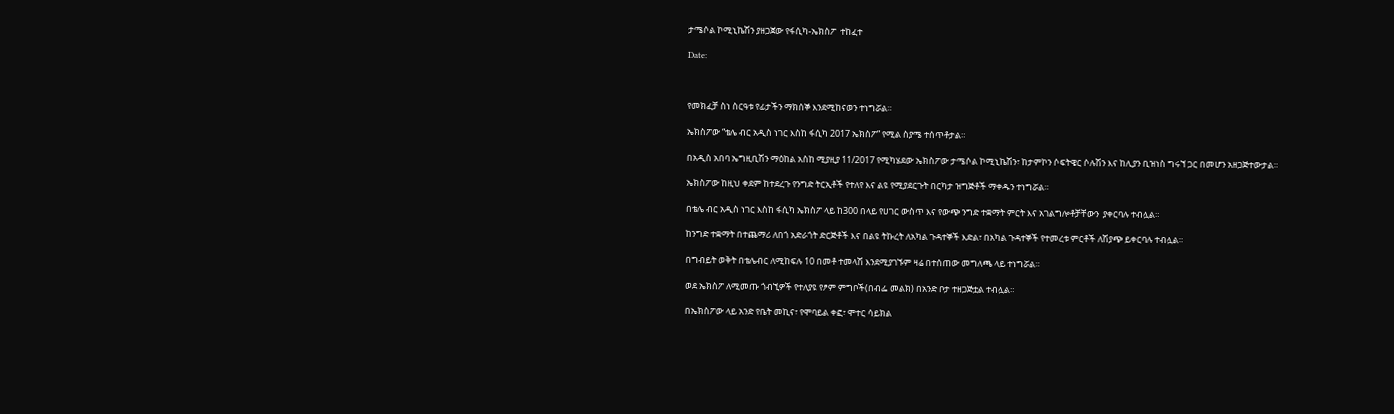ታሜሶል ኮሚኒኬሽን ያዘጋጀው የፋሲካ-ኤክስፖ  ተከፈተ

Date:



የመክፈቻ ስነ ስርዓቱ የፊታችን ማክሰኞ እንደሚከናወን ተነግሯል።

ኤክስፖው “ቴሌ ብር አዲስ ነገር እስከ ፋሲካ 2017 ኤክስፖ” የሚል ስያሜ ተሰጥቶታል።

በአዲስ አበባ ኤግዚቢሽን ማዕከል አስከ ሚያዚያ 11/2017 የሚካሄደው ኤክስፖው ታሜሶል ኮሚኒኬሽን፣ ከታምኮን ሶፍትዌር ሶሉሽን እና ከሊያን ቢዝነስ ግሩኘ ጋር በመሆን አዘጋጅተውታል።

ኤክስፖው ከዚህ ቀደም ከተደረጉ የንግድ ትርኢቶች የተለየ እና ልዩ የሚያደርጉት በርካታ ዝግጅቶች ማቀዱን ተነግሯል።

በቴሌ ብር አዲስ ነገር እስከ ፋሲካ ኤክስፖ ላይ ከ300 በላይ የሀገር ውስጥ እና የውጭ ንግድ ተቋማት ምርት እና አገልግሎቶቻቸውን  ያቀርባሉ ተብሏል።

ከንግድ ተቋማት በተጨማሪ ለበጎ አድራጎት ድርጅቶች እና በልዩ ትኩረት ለአካል ጉዳተኞች እድል፣ በአካል ጉዳተኞች የተመረቱ ምርቶች ለሽያጭ ይቀርባሉ ተብሏል።

በግብይት ወቅት በቴሌብር ለሚከፍሉ 10 በመቶ ተመላሽ እንደሚያገኙም ዛሬ በተሰጠው መግለጫ ላይ ተነግሯል።

ወደ ኤክስፖ ለሚመጡ ጎብኚዎች የተለያዩ የፆም ምግቦች(በብፌ መልክ) በአንድ ቦታ ተዘጋጅቷል ተብሏል።

በኤክስፖው ላይ አንድ የቤት መኪና፣ የሞባይል ቀፎ፣ ሞተር ሳይክል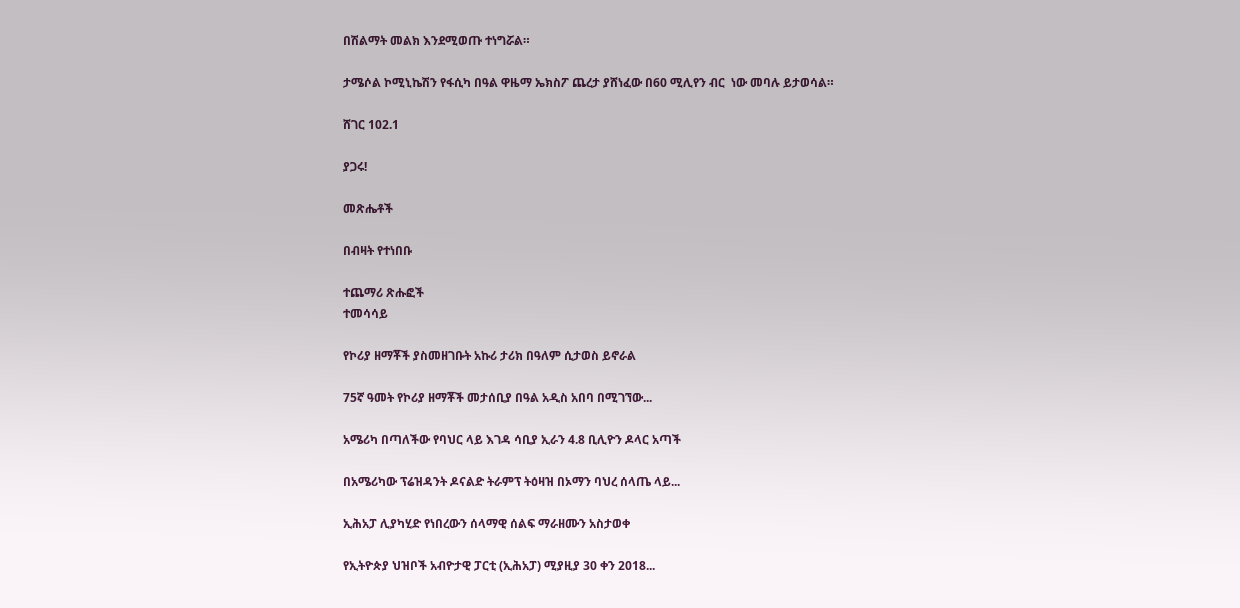በሽልማት መልክ እንደሚወጡ ተነግሯል።

ታሜሶል ኮሚኒኬሽን የፋሲካ በዓል ዋዜማ ኤክስፖ ጨረታ ያሸነፈው በ60 ሚሊየን ብር  ነው መባሉ ይታወሳል።

ሸገር 102.1

ያጋሩ!

መጽሔቶች

በብዛት የተነበቡ

ተጨማሪ ጽሑፎች
ተመሳሳይ

የኮሪያ ዘማቾች ያስመዘገቡት አኩሪ ታሪክ በዓለም ሲታወስ ይኖራል

75ኛ ዓመት የኮሪያ ዘማቾች መታሰቢያ በዓል አዲስ አበባ በሚገኘው...

አሜሪካ በጣለችው የባህር ላይ እገዳ ሳቢያ ኢራን 4.8 ቢሊዮን ዶላር አጣች

በአሜሪካው ፕሬዝዳንት ዶናልድ ትራምፕ ትዕዛዝ በኦማን ባህረ ሰላጤ ላይ...

ኢሕአፓ ሊያካሂድ የነበረውን ሰላማዊ ሰልፍ ማራዘሙን አስታወቀ

የኢትዮጵያ ህዝቦች አብዮታዊ ፓርቲ (ኢሕአፓ) ሚያዚያ 30 ቀን 2018...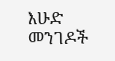እሁድ መንገዶች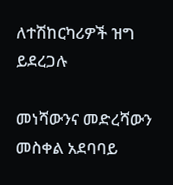ለተሽከርካሪዎች ዝግ ይደረጋሉ

መነሻውንና መድረሻውን መስቀል አደባባይ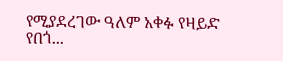የሚያደረገው ዓለም አቀፉ የዛይድ የበጎ...